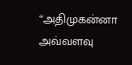“அதிமுகன்னா அவ்வளவு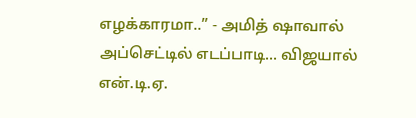எழக்காரமா..” - அமித் ஷாவால் அப்செட்டில் எடப்பாடி... விஜயால் என்.டி.ஏ.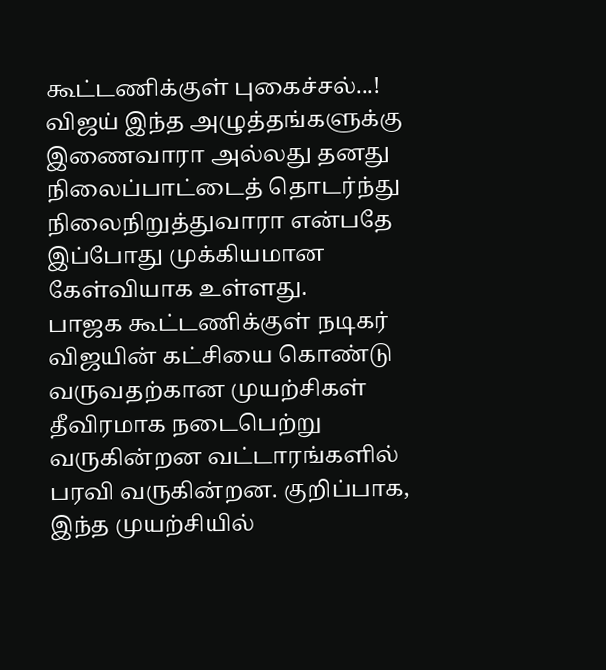கூட்டணிக்குள் புகைச்சல்...!
விஜய் இந்த அழுத்தங்களுக்கு இணைவாரா அல்லது தனது நிலைப்பாட்டைத் தொடர்ந்து நிலைநிறுத்துவாரா என்பதே இப்போது முக்கியமான கேள்வியாக உள்ளது.
பாஜக கூட்டணிக்குள் நடிகர் விஜயின் கட்சியை கொண்டு வருவதற்கான முயற்சிகள் தீவிரமாக நடைபெற்று வருகின்றன வட்டாரங்களில் பரவி வருகின்றன. குறிப்பாக, இந்த முயற்சியில்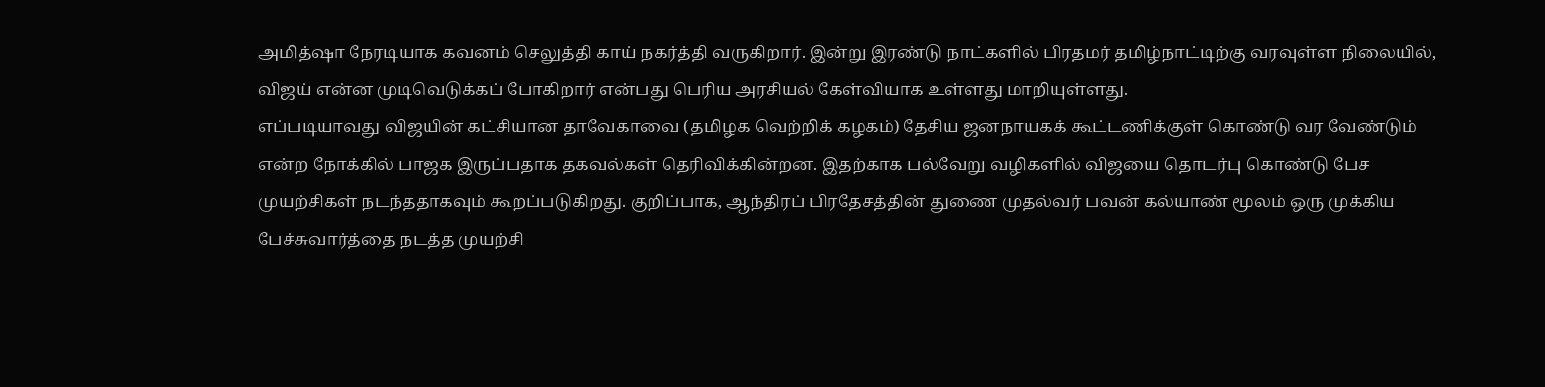அமித்ஷா நேரடியாக கவனம் செலுத்தி காய் நகர்த்தி வருகிறார். இன்று இரண்டு நாட்களில் பிரதமர் தமிழ்நாட்டிற்கு வரவுள்ள நிலையில், விஜய் என்ன முடிவெடுக்கப் போகிறார் என்பது பெரிய அரசியல் கேள்வியாக உள்ளது மாறியுள்ளது.
எப்படியாவது விஜயின் கட்சியான தாவேகாவை (தமிழக வெற்றிக் கழகம்) தேசிய ஜனநாயகக் கூட்டணிக்குள் கொண்டு வர வேண்டும் என்ற நோக்கில் பாஜக இருப்பதாக தகவல்கள் தெரிவிக்கின்றன. இதற்காக பல்வேறு வழிகளில் விஜயை தொடர்பு கொண்டு பேச முயற்சிகள் நடந்ததாகவும் கூறப்படுகிறது. குறிப்பாக, ஆந்திரப் பிரதேசத்தின் துணை முதல்வர் பவன் கல்யாண் மூலம் ஒரு முக்கிய பேச்சுவார்த்தை நடத்த முயற்சி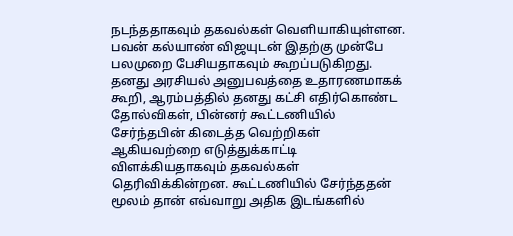நடந்ததாகவும் தகவல்கள் வெளியாகியுள்ளன.
பவன் கல்யாண் விஜயுடன் இதற்கு முன்பே பலமுறை பேசியதாகவும் கூறப்படுகிறது. தனது அரசியல் அனுபவத்தை உதாரணமாகக் கூறி, ஆரம்பத்தில் தனது கட்சி எதிர்கொண்ட தோல்விகள், பின்னர் கூட்டணியில் சேர்ந்தபின் கிடைத்த வெற்றிகள் ஆகியவற்றை எடுத்துக்காட்டி விளக்கியதாகவும் தகவல்கள் தெரிவிக்கின்றன. கூட்டணியில் சேர்ந்ததன் மூலம் தான் எவ்வாறு அதிக இடங்களில்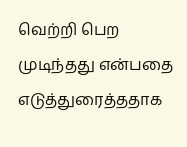வெற்றி பெற முடிந்தது என்பதை எடுத்துரைத்ததாக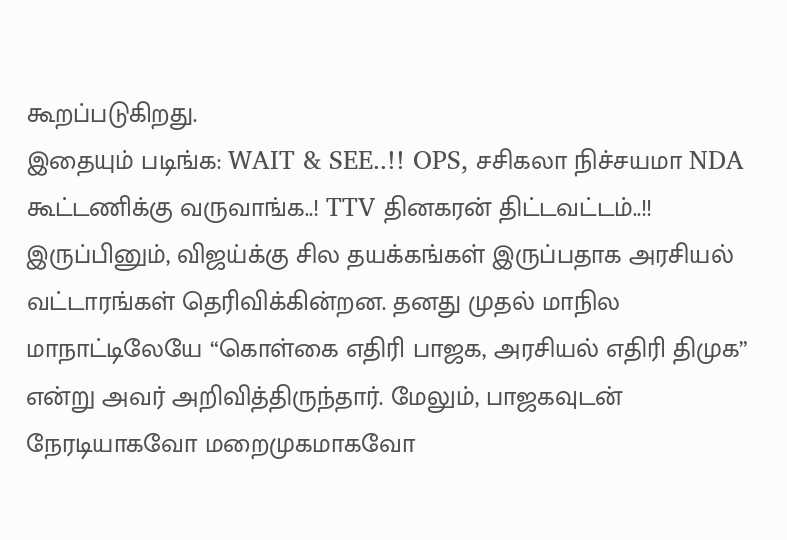கூறப்படுகிறது.
இதையும் படிங்க: WAIT & SEE..!! OPS, சசிகலா நிச்சயமா NDA கூட்டணிக்கு வருவாங்க..! TTV தினகரன் திட்டவட்டம்..!!
இருப்பினும், விஜய்க்கு சில தயக்கங்கள் இருப்பதாக அரசியல் வட்டாரங்கள் தெரிவிக்கின்றன. தனது முதல் மாநில மாநாட்டிலேயே “கொள்கை எதிரி பாஜக, அரசியல் எதிரி திமுக” என்று அவர் அறிவித்திருந்தார். மேலும், பாஜகவுடன் நேரடியாகவோ மறைமுகமாகவோ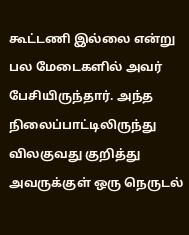கூட்டணி இல்லை என்று பல மேடைகளில் அவர் பேசியிருந்தார். அந்த நிலைப்பாட்டிலிருந்து விலகுவது குறித்து அவருக்குள் ஒரு நெருடல்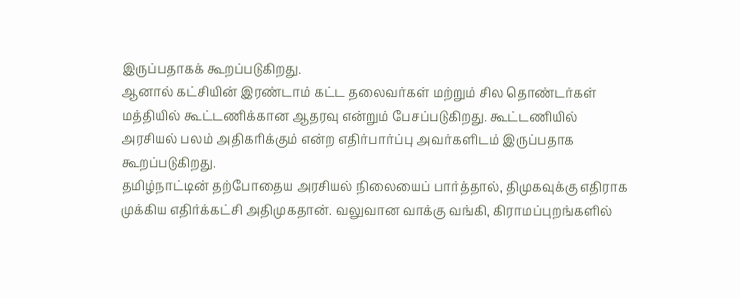இருப்பதாகக் கூறப்படுகிறது.
ஆனால் கட்சியின் இரண்டாம் கட்ட தலைவர்கள் மற்றும் சில தொண்டர்கள் மத்தியில் கூட்டணிக்கான ஆதரவு என்றும் பேசப்படுகிறது. கூட்டணியில் அரசியல் பலம் அதிகரிக்கும் என்ற எதிர்பார்ப்பு அவர்களிடம் இருப்பதாக கூறப்படுகிறது.
தமிழ்நாட்டின் தற்போதைய அரசியல் நிலையைப் பார்த்தால், திமுகவுக்கு எதிராக முக்கிய எதிர்க்கட்சி அதிமுகதான். வலுவான வாக்கு வங்கி, கிராமப்புறங்களில்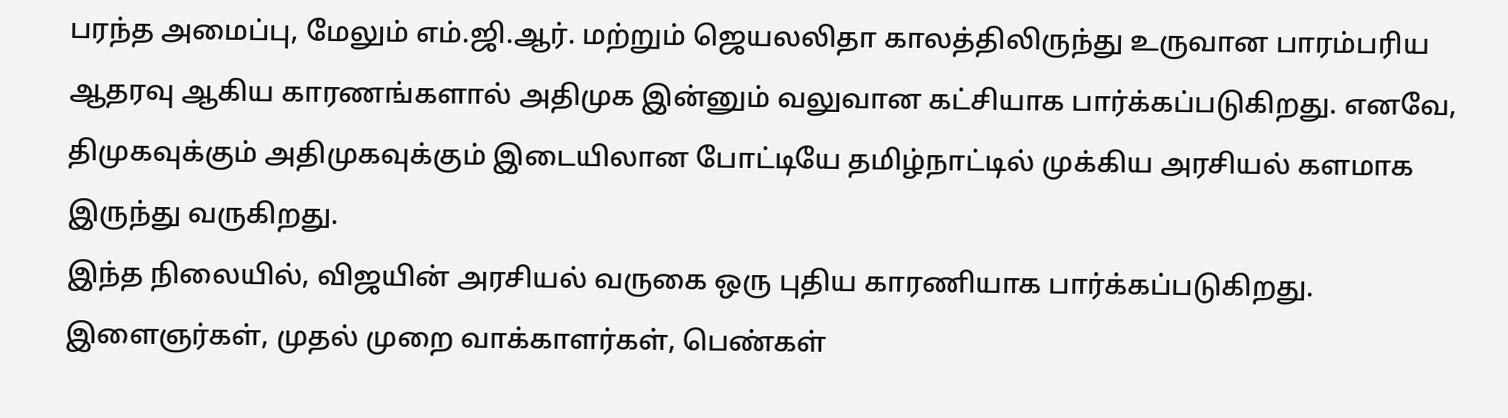பரந்த அமைப்பு, மேலும் எம்.ஜி.ஆர். மற்றும் ஜெயலலிதா காலத்திலிருந்து உருவான பாரம்பரிய ஆதரவு ஆகிய காரணங்களால் அதிமுக இன்னும் வலுவான கட்சியாக பார்க்கப்படுகிறது. எனவே, திமுகவுக்கும் அதிமுகவுக்கும் இடையிலான போட்டியே தமிழ்நாட்டில் முக்கிய அரசியல் களமாக இருந்து வருகிறது.
இந்த நிலையில், விஜயின் அரசியல் வருகை ஒரு புதிய காரணியாக பார்க்கப்படுகிறது. இளைஞர்கள், முதல் முறை வாக்காளர்கள், பெண்கள்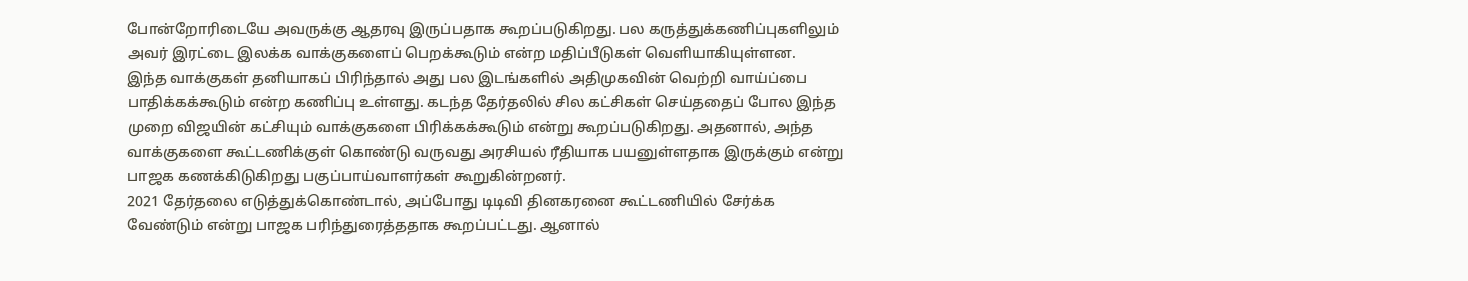போன்றோரிடையே அவருக்கு ஆதரவு இருப்பதாக கூறப்படுகிறது. பல கருத்துக்கணிப்புகளிலும் அவர் இரட்டை இலக்க வாக்குகளைப் பெறக்கூடும் என்ற மதிப்பீடுகள் வெளியாகியுள்ளன.
இந்த வாக்குகள் தனியாகப் பிரிந்தால் அது பல இடங்களில் அதிமுகவின் வெற்றி வாய்ப்பை பாதிக்கக்கூடும் என்ற கணிப்பு உள்ளது. கடந்த தேர்தலில் சில கட்சிகள் செய்ததைப் போல இந்த முறை விஜயின் கட்சியும் வாக்குகளை பிரிக்கக்கூடும் என்று கூறப்படுகிறது. அதனால், அந்த வாக்குகளை கூட்டணிக்குள் கொண்டு வருவது அரசியல் ரீதியாக பயனுள்ளதாக இருக்கும் என்று பாஜக கணக்கிடுகிறது பகுப்பாய்வாளர்கள் கூறுகின்றனர்.
2021 தேர்தலை எடுத்துக்கொண்டால், அப்போது டிடிவி தினகரனை கூட்டணியில் சேர்க்க வேண்டும் என்று பாஜக பரிந்துரைத்ததாக கூறப்பட்டது. ஆனால்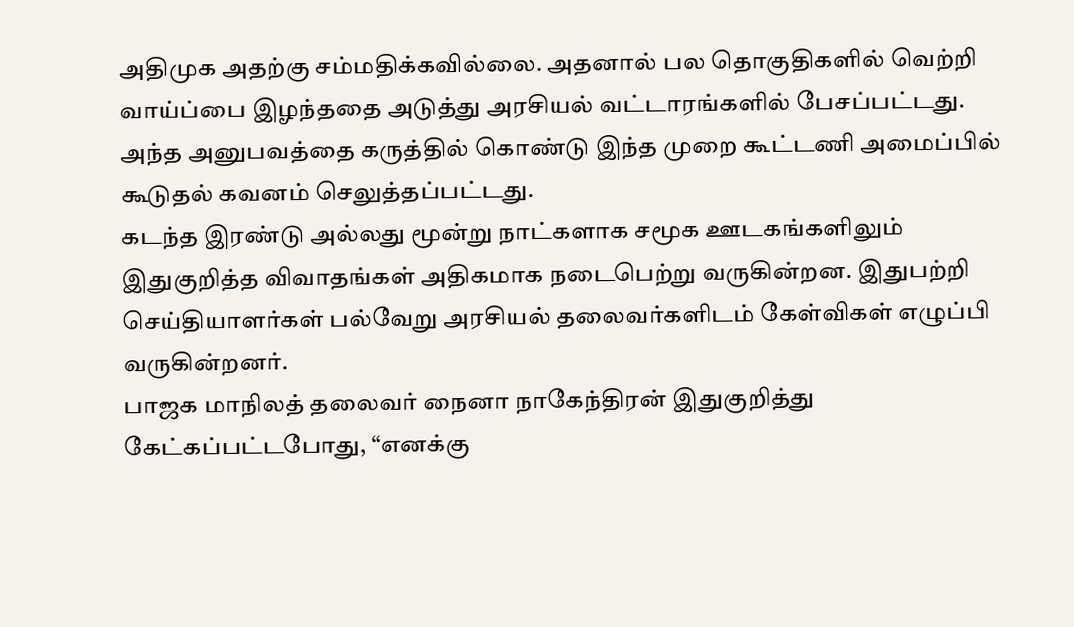அதிமுக அதற்கு சம்மதிக்கவில்லை. அதனால் பல தொகுதிகளில் வெற்றி வாய்ப்பை இழந்ததை அடுத்து அரசியல் வட்டாரங்களில் பேசப்பட்டது. அந்த அனுபவத்தை கருத்தில் கொண்டு இந்த முறை கூட்டணி அமைப்பில் கூடுதல் கவனம் செலுத்தப்பட்டது.
கடந்த இரண்டு அல்லது மூன்று நாட்களாக சமூக ஊடகங்களிலும் இதுகுறித்த விவாதங்கள் அதிகமாக நடைபெற்று வருகின்றன. இதுபற்றி செய்தியாளர்கள் பல்வேறு அரசியல் தலைவர்களிடம் கேள்விகள் எழுப்பி வருகின்றனர்.
பாஜக மாநிலத் தலைவர் நைனா நாகேந்திரன் இதுகுறித்து கேட்கப்பட்டபோது, “எனக்கு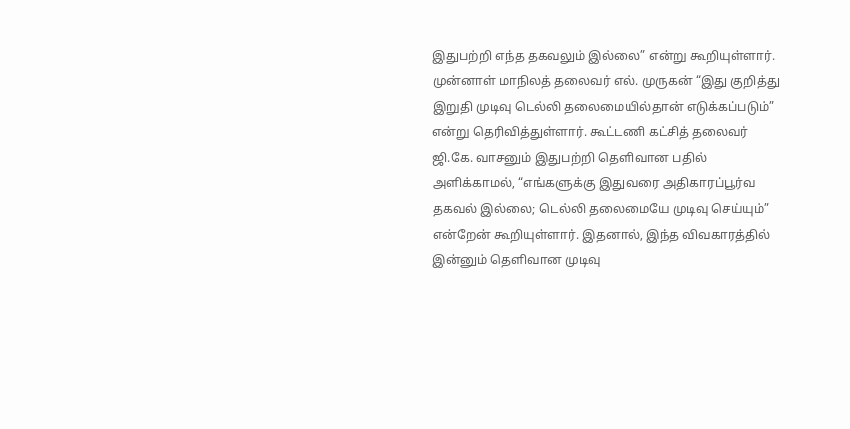இதுபற்றி எந்த தகவலும் இல்லை” என்று கூறியுள்ளார். முன்னாள் மாநிலத் தலைவர் எல். முருகன் “இது குறித்து இறுதி முடிவு டெல்லி தலைமையில்தான் எடுக்கப்படும்” என்று தெரிவித்துள்ளார். கூட்டணி கட்சித் தலைவர் ஜி.கே. வாசனும் இதுபற்றி தெளிவான பதில் அளிக்காமல், “எங்களுக்கு இதுவரை அதிகாரப்பூர்வ தகவல் இல்லை; டெல்லி தலைமையே முடிவு செய்யும்” என்றேன் கூறியுள்ளார். இதனால், இந்த விவகாரத்தில் இன்னும் தெளிவான முடிவு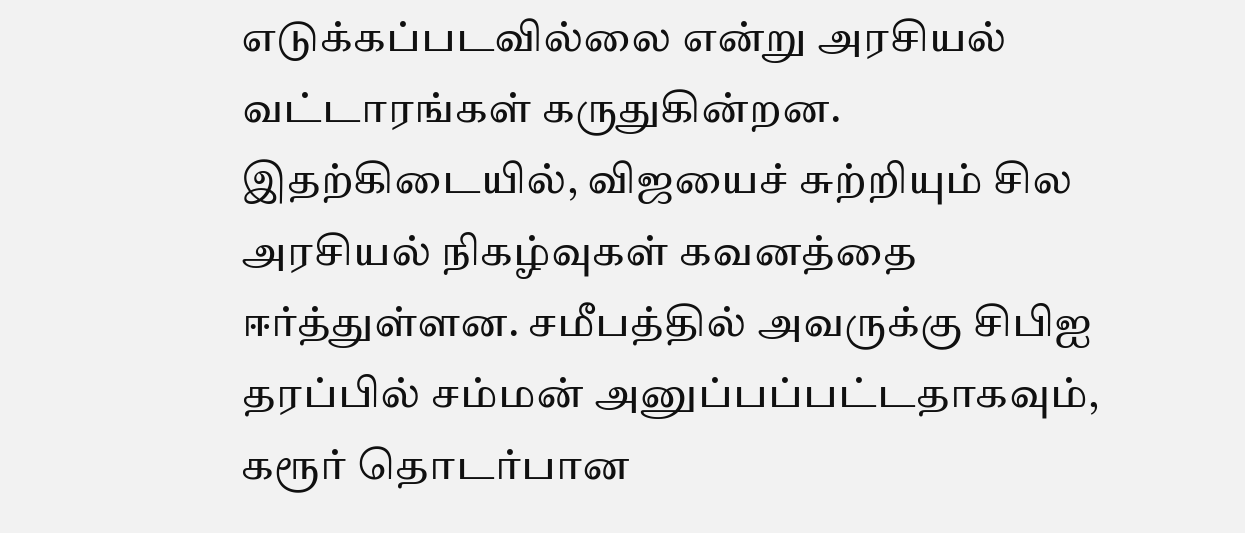எடுக்கப்படவில்லை என்று அரசியல் வட்டாரங்கள் கருதுகின்றன.
இதற்கிடையில், விஜயைச் சுற்றியும் சில அரசியல் நிகழ்வுகள் கவனத்தை ஈர்த்துள்ளன. சமீபத்தில் அவருக்கு சிபிஐ தரப்பில் சம்மன் அனுப்பப்பட்டதாகவும், கரூர் தொடர்பான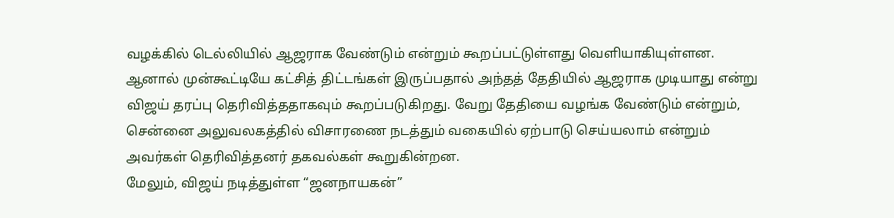வழக்கில் டெல்லியில் ஆஜராக வேண்டும் என்றும் கூறப்பட்டுள்ளது வெளியாகியுள்ளன. ஆனால் முன்கூட்டியே கட்சித் திட்டங்கள் இருப்பதால் அந்தத் தேதியில் ஆஜராக முடியாது என்று விஜய் தரப்பு தெரிவித்ததாகவும் கூறப்படுகிறது. வேறு தேதியை வழங்க வேண்டும் என்றும், சென்னை அலுவலகத்தில் விசாரணை நடத்தும் வகையில் ஏற்பாடு செய்யலாம் என்றும் அவர்கள் தெரிவித்தனர் தகவல்கள் கூறுகின்றன.
மேலும், விஜய் நடித்துள்ள “ஜனநாயகன்”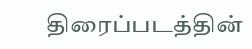திரைப்படத்தின்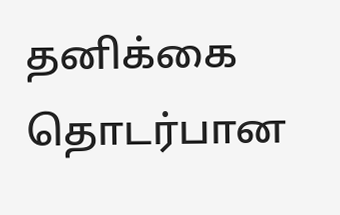தனிக்கை தொடர்பான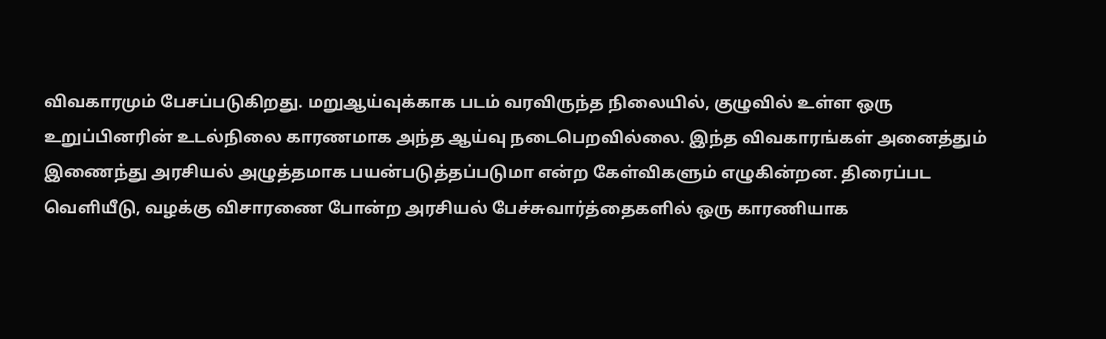விவகாரமும் பேசப்படுகிறது. மறுஆய்வுக்காக படம் வரவிருந்த நிலையில், குழுவில் உள்ள ஒரு உறுப்பினரின் உடல்நிலை காரணமாக அந்த ஆய்வு நடைபெறவில்லை. இந்த விவகாரங்கள் அனைத்தும் இணைந்து அரசியல் அழுத்தமாக பயன்படுத்தப்படுமா என்ற கேள்விகளும் எழுகின்றன. திரைப்பட வெளியீடு, வழக்கு விசாரணை போன்ற அரசியல் பேச்சுவார்த்தைகளில் ஒரு காரணியாக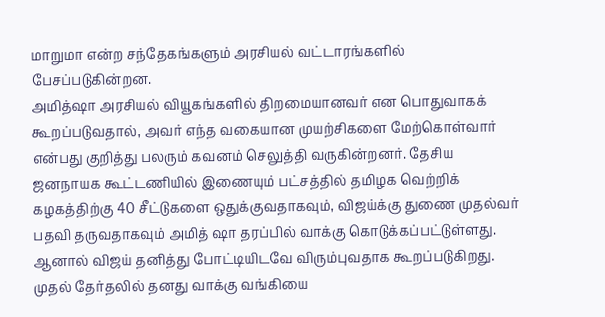மாறுமா என்ற சந்தேகங்களும் அரசியல் வட்டாரங்களில் பேசப்படுகின்றன.
அமித்ஷா அரசியல் வியூகங்களில் திறமையானவர் என பொதுவாகக் கூறப்படுவதால், அவர் எந்த வகையான முயற்சிகளை மேற்கொள்வார் என்பது குறித்து பலரும் கவனம் செலுத்தி வருகின்றனர். தேசிய ஜனநாயக கூட்டணியில் இணையும் பட்சத்தில் தமிழக வெற்றிக் கழகத்திற்கு 40 சீட்டுகளை ஒதுக்குவதாகவும், விஜய்க்கு துணை முதல்வர் பதவி தருவதாகவும் அமித் ஷா தரப்பில் வாக்கு கொடுக்கப்பட்டுள்ளது.
ஆனால் விஜய் தனித்து போட்டியிடவே விரும்புவதாக கூறப்படுகிறது. முதல் தேர்தலில் தனது வாக்கு வங்கியை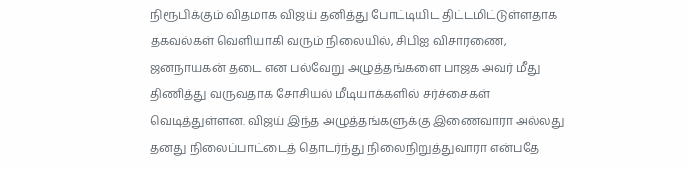நிரூபிக்கும் விதமாக விஜய் தனித்து போட்டியிட திட்டமிட்டுள்ளதாக தகவல்கள் வெளியாகி வரும் நிலையில், சிபிஐ விசாரணை, ஜனநாயகன் தடை என பல்வேறு அழுத்தங்களை பாஜக அவர் மீது திணித்து வருவதாக சோசியல் மீடியாக்களில் சர்ச்சைகள் வெடித்துள்ளன. விஜய் இந்த அழுத்தங்களுக்கு இணைவாரா அல்லது தனது நிலைப்பாட்டைத் தொடர்ந்து நிலைநிறுத்துவாரா என்பதே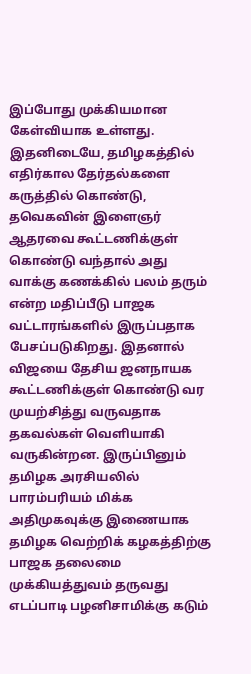இப்போது முக்கியமான கேள்வியாக உள்ளது.
இதனிடையே, தமிழகத்தில் எதிர்கால தேர்தல்களை கருத்தில் கொண்டு, தவெகவின் இளைஞர் ஆதரவை கூட்டணிக்குள் கொண்டு வந்தால் அது வாக்கு கணக்கில் பலம் தரும் என்ற மதிப்பீடு பாஜக வட்டாரங்களில் இருப்பதாக பேசப்படுகிறது. இதனால் விஜயை தேசிய ஜனநாயக கூட்டணிக்குள் கொண்டு வர முயற்சித்து வருவதாக தகவல்கள் வெளியாகி வருகின்றன. இருப்பினும் தமிழக அரசியலில் பாரம்பரியம் மிக்க அதிமுகவுக்கு இணையாக தமிழக வெற்றிக் கழகத்திற்கு பாஜக தலைமை முக்கியத்துவம் தருவது எடப்பாடி பழனிசாமிக்கு கடும்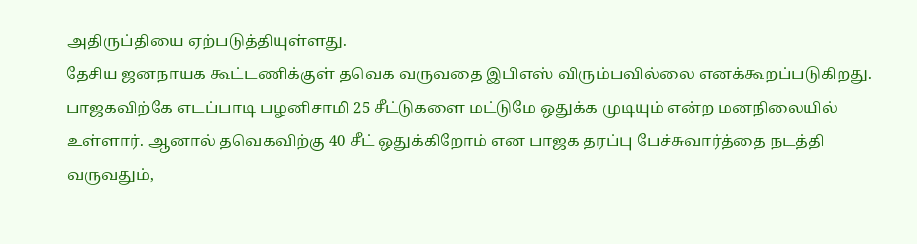அதிருப்தியை ஏற்படுத்தியுள்ளது.
தேசிய ஜனநாயக கூட்டணிக்குள் தவெக வருவதை இபிஎஸ் விரும்பவில்லை எனக்கூறப்படுகிறது. பாஜகவிற்கே எடப்பாடி பழனிசாமி 25 சீட்டுகளை மட்டுமே ஒதுக்க முடியும் என்ற மனநிலையில் உள்ளார். ஆனால் தவெகவிற்கு 40 சீட் ஒதுக்கிறோம் என பாஜக தரப்பு பேச்சுவார்த்தை நடத்தி வருவதும்,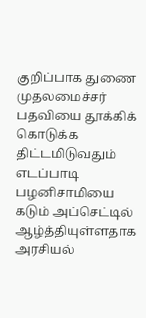குறிப்பாக துணை முதலமைச்சர் பதவியை தூக்கிக் கொடுக்க திட்டமிடுவதும் எடப்பாடி பழனிசாமியை கடும் அப்செட்டில் ஆழ்த்தியுள்ளதாக அரசியல்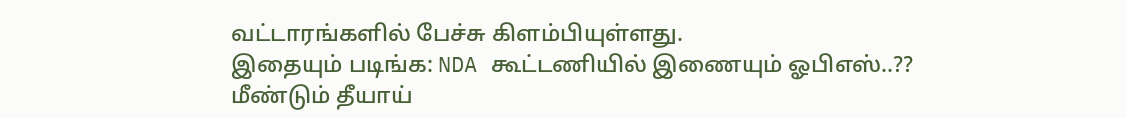வட்டாரங்களில் பேச்சு கிளம்பியுள்ளது.
இதையும் படிங்க: NDA கூட்டணியில் இணையும் ஓபிஎஸ்..?? மீண்டும் தீயாய்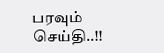பரவும் செய்தி..!!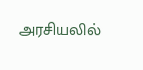அரசியலில்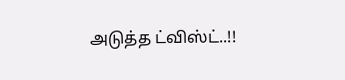அடுத்த ட்விஸ்ட்..!!